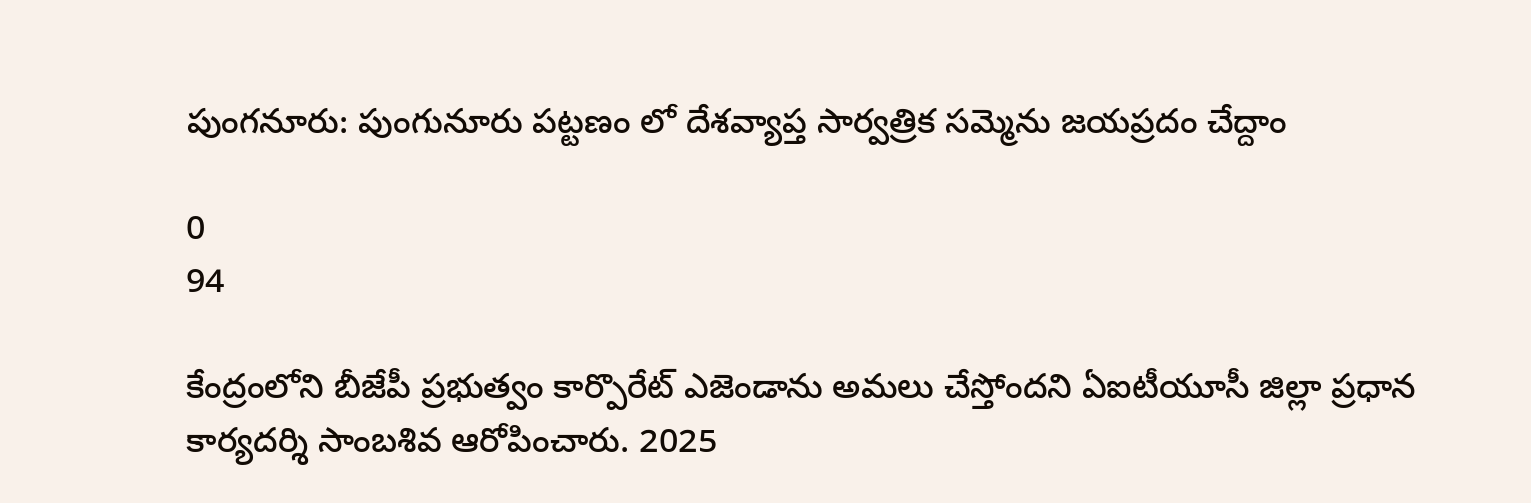పుంగనూరు: పుంగునూరు పట్టణం లో దేశవ్యాప్త సార్వత్రిక సమ్మెను జయప్రదం చేద్దాం

0
94

కేంద్రంలోని బీజేపీ ప్రభుత్వం కార్పొరేట్ ఎజెండాను అమలు చేస్తోందని ఏఐటీయూసీ జిల్లా ప్రధాన కార్యదర్శి సాంబశివ ఆరోపించారు. 2025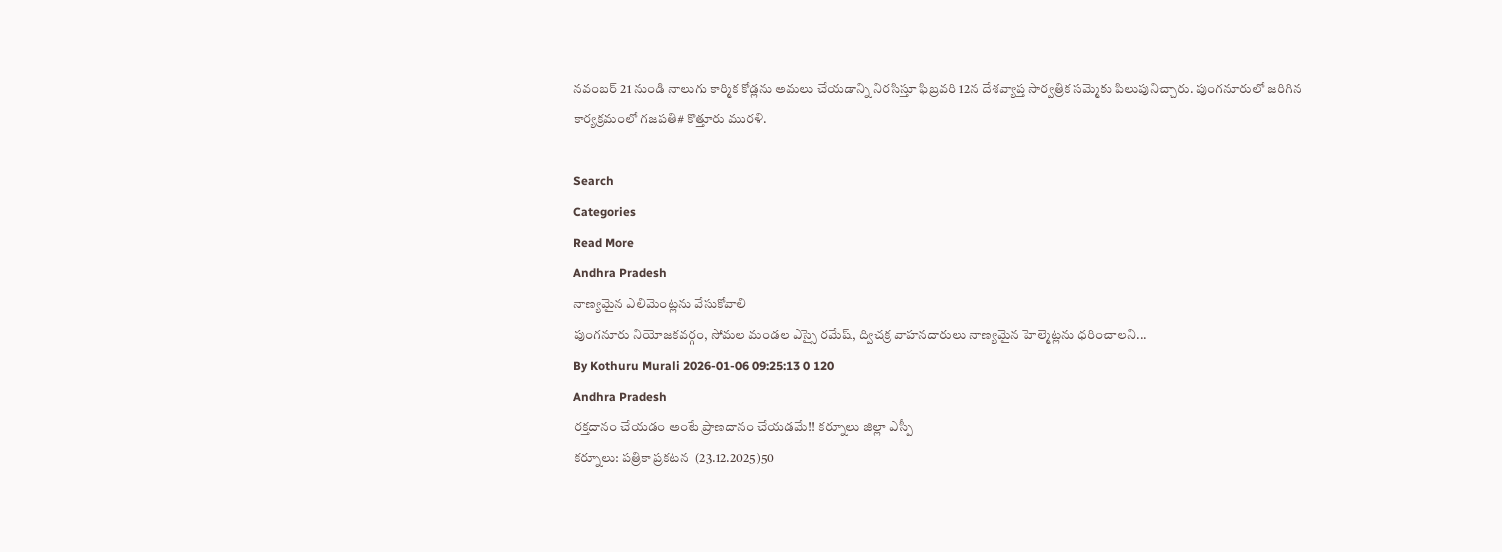నవంబర్ 21 నుండి నాలుగు కార్మిక కోడ్లను అమలు చేయడాన్ని నిరసిస్తూ ఫిబ్రవరి 12న దేశవ్యాప్త సార్వత్రిక సమ్మెకు పిలుపునిచ్చారు. పుంగనూరులో జరిగిన కార్యక్రమంలో గజపతి# కొత్తూరు మురళి.

Search
Categories
Read More
Andhra Pradesh
నాణ్యమైన ఎలిమెంట్లను వేసుకోవాలి
పుంగనూరు నియోజకవర్గం, సోమల మండల ఎస్సై రమేష్, ద్విచక్ర వాహనదారులు నాణ్యమైన హెల్మెట్లను ధరించాలని...
By Kothuru Murali 2026-01-06 09:25:13 0 120
Andhra Pradesh
రక్తదానం చేయడం అంటే ప్రాణదానం చేయడమే!! కర్నూలు జిల్లా ఎస్పీ
కర్నూలు: పత్రికా ప్రకటన  (23.12.2025)50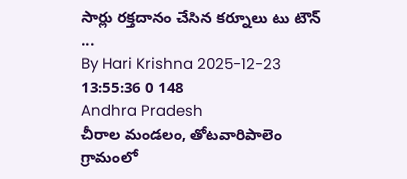సార్లు రక్తదానం చేసిన కర్నూలు టు టౌన్ ...
By Hari Krishna 2025-12-23 13:55:36 0 148
Andhra Pradesh
చీరాల మండలం, తోటవారిపాలెం గ్రామంలో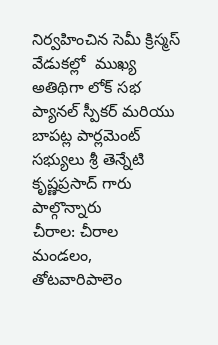నిర్వహించిన సెమీ క్రిస్మస్ వేడుకల్లో  ముఖ్య అతిథిగా లోక్ సభ ప్యానల్ స్పీకర్ మరియు బాపట్ల పార్లమెంట్ సభ్యులు శ్రీ తెన్నేటి కృష్ణప్రసాద్ గారు పాల్గొన్నారు
చీరాల: చీరాల మండలం, తోటవారిపాలెం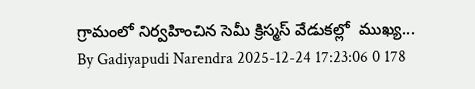గ్రామంలో నిర్వహించిన సెమీ క్రిస్మస్ వేడుకల్లో  ముఖ్య...
By Gadiyapudi Narendra 2025-12-24 17:23:06 0 178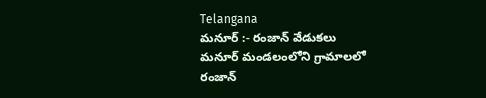Telangana
మనూర్ :- రంజాన్ వేడుకలు
మనూర్ మండలంలోని గ్రామాలలో రంజాన్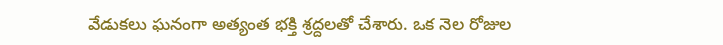వేడుకలు ఘనంగా అత్యంత భక్తి శ్రద్దలతో చేశారు. ఒక నెల రోజుల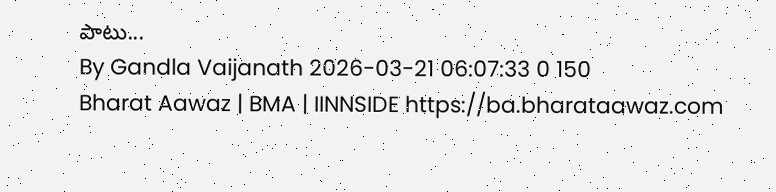పాటు...
By Gandla Vaijanath 2026-03-21 06:07:33 0 150
Bharat Aawaz | BMA | IINNSIDE https://ba.bharataawaz.com